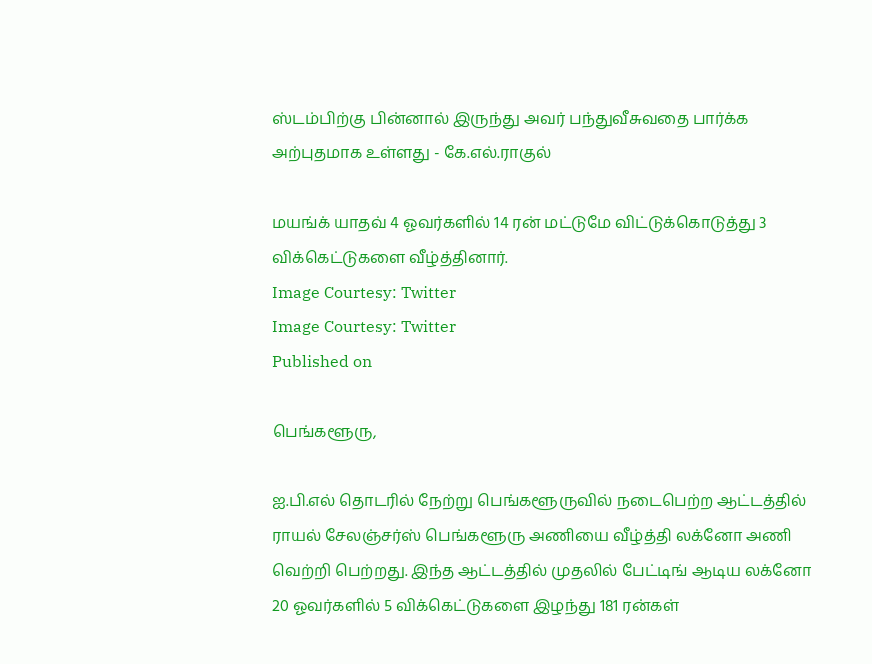ஸ்டம்பிற்கு பின்னால் இருந்து அவர் பந்துவீசுவதை பார்க்க அற்புதமாக உள்ளது - கே.எல்.ராகுல்

மயங்க் யாதவ் 4 ஓவர்களில் 14 ரன் மட்டுமே விட்டுக்கொடுத்து 3 விக்கெட்டுகளை வீழ்த்தினார்.
Image Courtesy: Twitter
Image Courtesy: Twitter
Published on

பெங்களூரு,

ஐ.பி.எல் தொடரில் நேற்று பெங்களூருவில் நடைபெற்ற ஆட்டத்தில் ராயல் சேலஞ்சர்ஸ் பெங்களூரு அணியை வீழ்த்தி லக்னோ அணி வெற்றி பெற்றது. இந்த ஆட்டத்தில் முதலில் பேட்டிங் ஆடிய லக்னோ 20 ஓவர்களில் 5 விக்கெட்டுகளை இழந்து 181 ரன்கள்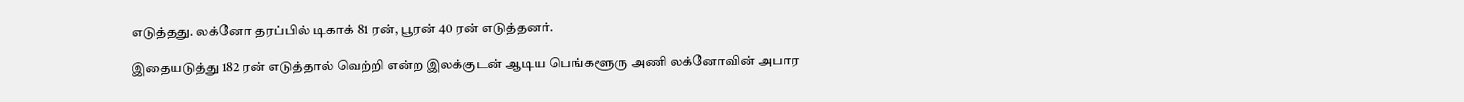எடுத்தது. லக்னோ தரப்பில் டிகாக் 81 ரன், பூரன் 40 ரன் எடுத்தனர்.

இதையடுத்து 182 ரன் எடுத்தால் வெற்றி என்ற இலக்குடன் ஆடிய பெங்களூரு அணி லக்னோவின் அபார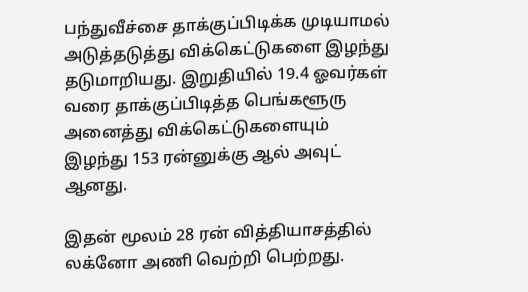பந்துவீச்சை தாக்குப்பிடிக்க முடியாமல் அடுத்தடுத்து விக்கெட்டுகளை இழந்து தடுமாறியது. இறுதியில் 19.4 ஓவர்கள் வரை தாக்குப்பிடித்த பெங்களூரு அனைத்து விக்கெட்டுகளையும் இழந்து 153 ரன்னுக்கு ஆல் அவுட் ஆனது.

இதன் மூலம் 28 ரன் வித்தியாசத்தில் லக்னோ அணி வெற்றி பெற்றது.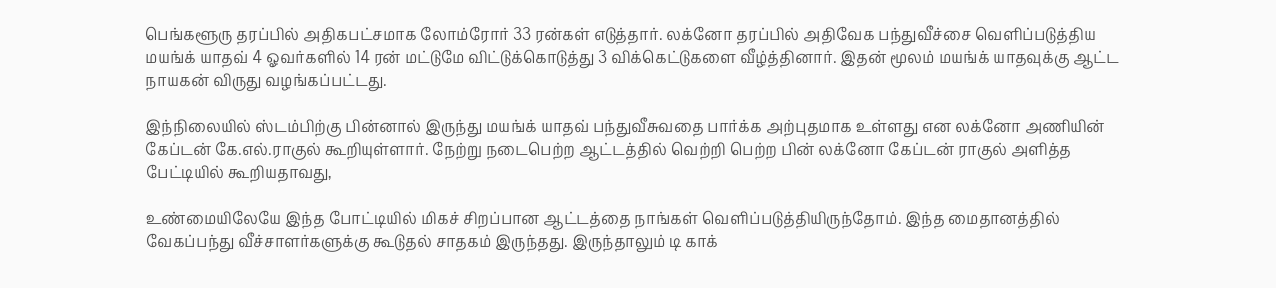பெங்களூரு தரப்பில் அதிகபட்சமாக லோம்ரோர் 33 ரன்கள் எடுத்தார். லக்னோ தரப்பில் அதிவேக பந்துவீச்சை வெளிப்படுத்திய மயங்க் யாதவ் 4 ஓவர்களில் 14 ரன் மட்டுமே விட்டுக்கொடுத்து 3 விக்கெட்டுகளை வீழ்த்தினார். இதன் மூலம் மயங்க் யாதவுக்கு ஆட்ட நாயகன் விருது வழங்கப்பட்டது.

இந்நிலையில் ஸ்டம்பிற்கு பின்னால் இருந்து மயங்க் யாதவ் பந்துவீசுவதை பார்க்க அற்புதமாக உள்ளது என லக்னோ அணியின் கேப்டன் கே.எல்.ராகுல் கூறியுள்ளார். நேற்று நடைபெற்ற ஆட்டத்தில் வெற்றி பெற்ற பின் லக்னோ கேப்டன் ராகுல் அளித்த பேட்டியில் கூறியதாவது,

உண்மையிலேயே இந்த போட்டியில் மிகச் சிறப்பான ஆட்டத்தை நாங்கள் வெளிப்படுத்தியிருந்தோம். இந்த மைதானத்தில் வேகப்பந்து வீச்சாளர்களுக்கு கூடுதல் சாதகம் இருந்தது. இருந்தாலும் டி காக்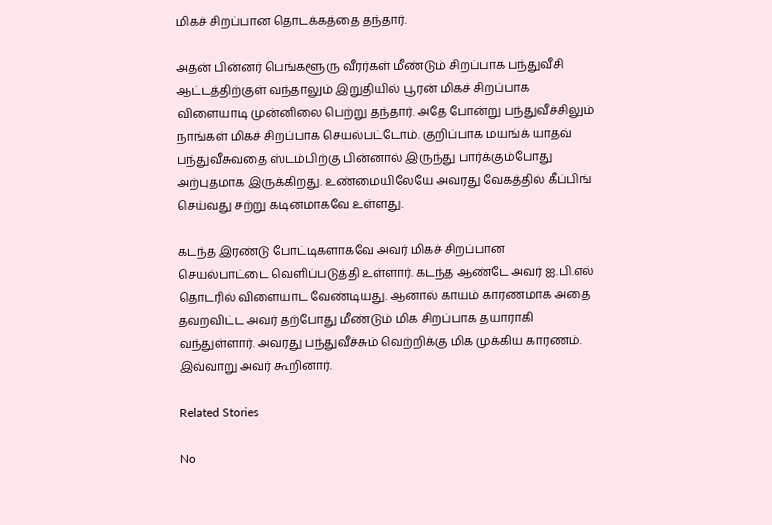மிகச் சிறப்பான தொடக்கத்தை தந்தார்.

அதன் பின்னர் பெங்களூரு வீரர்கள் மீண்டும் சிறப்பாக பந்துவீசி ஆட்டத்திற்குள் வந்தாலும் இறுதியில் பூரன் மிகச் சிறப்பாக விளையாடி முன்னிலை பெற்று தந்தார். அதே போன்று பந்துவீச்சிலும் நாங்கள் மிகச் சிறப்பாக செயல்பட்டோம். குறிப்பாக மயங்க் யாதவ் பந்துவீசுவதை ஸ்டம்பிற்கு பின்னால் இருந்து பார்க்கும்போது அற்புதமாக இருக்கிறது. உண்மையிலேயே அவரது வேகத்தில் கீப்பிங் செய்வது சற்று கடினமாகவே உள்ளது.

கடந்த இரண்டு போட்டிகளாகவே அவர் மிகச் சிறப்பான செயல்பாட்டை வெளிப்படுத்தி உள்ளார். கடந்த ஆண்டே அவர் ஐ.பி.எல் தொடரில் விளையாட வேண்டியது. ஆனால் காயம் காரணமாக அதை தவறவிட்ட அவர் தற்போது மீண்டும் மிக சிறப்பாக தயாராகி வந்துள்ளார். அவரது பந்துவீச்சும் வெற்றிக்கு மிக முக்கிய காரணம். இவ்வாறு அவர் கூறினார்.

Related Stories

No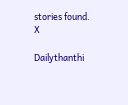stories found.
X

Dailythanthi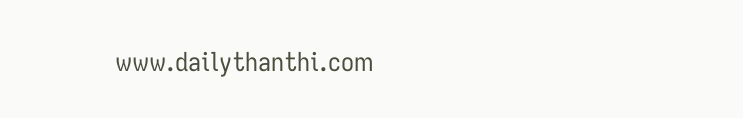www.dailythanthi.com